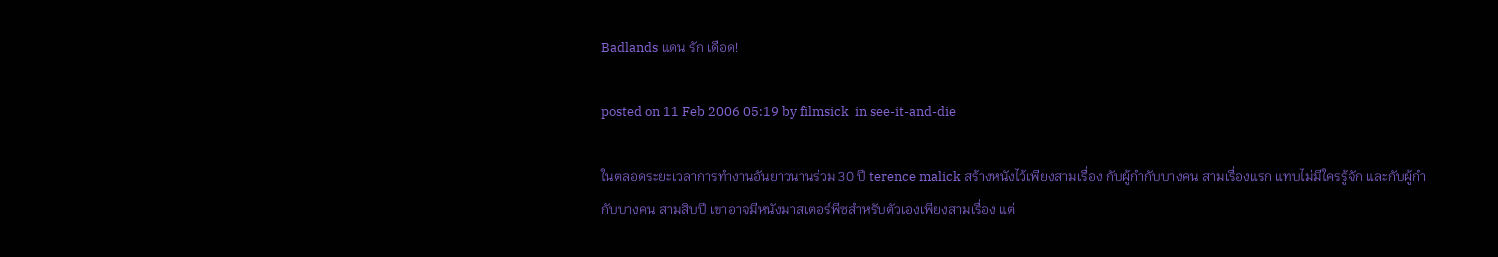Badlands แดน รัก เดือด!

posted on 11 Feb 2006 05:19 by filmsick  in see-it-and-die

ในตลอดระยะเวลาการทำงานอันยาวนานร่วม 30 ปี terence malick สร้างหนังไว้เพียงสามเรื่อง กับผู้กำกับบางคน สามเรื่องแรก แทบไม่มีใครรู้จัก และกับผู้กำกับบางคน สามสิบปี เขาอาจมีหนังมาสเตอร์พีซสำหรับตัวเองเพียงสามเรื่อง แต่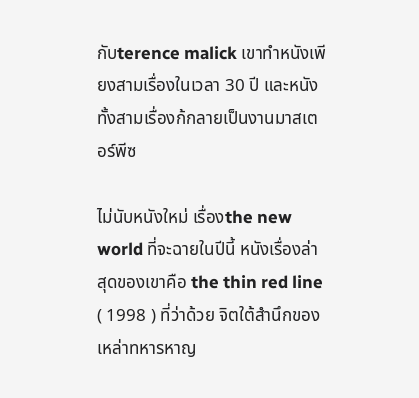กับterence malick เขาทำหนังเพียงสามเรื่องในเวลา 30 ปี และหนังทั้งสามเรื่องก้กลายเป็นงานมาสเตอร์พีซ

ไม่นับหนังใหม่ เรื่องthe new world ที่จะฉายในปีนี้ หนังเรื่องล่าสุดของเขาคือ the thin red line ( 1998 ) ที่ว่าด้วย จิตใต้สำนึกของเหล่าทหารหาญ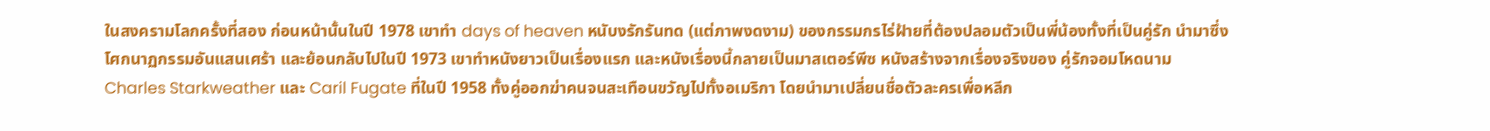ในสงครามโลกครั้งที่สอง ก่อนหน้านั้นในปี 1978 เขาทำ days of heaven หนับงรักรันทด (แต่ภาพงดงาม) ของกรรมกรไร่ฝ้ายที่ต้องปลอมตัวเป็นพี่น้องทั้งที่เป็นคู่รัก นำมาซึ่งโศกนาฏกรรมอันแสนเศร้า และย้อนกลับไปในปี 1973 เขาทำหนังยาวเป็นเรื่องแรก และหนังเรื่องนี้กลายเป็นมาสเตอร์พีซ หนังสร้างจากเรื่องจริงของ คู่รักจอมโหดนาม Charles Starkweather และ Caril Fugate ที่ในปี 1958 ทั้งคู่ออกฆ่าคนจนสะเทือนขวัญไปทั้งอเมริกา โดยนำมาเปลี่ยนชื่อตัวละครเพื่อหลีก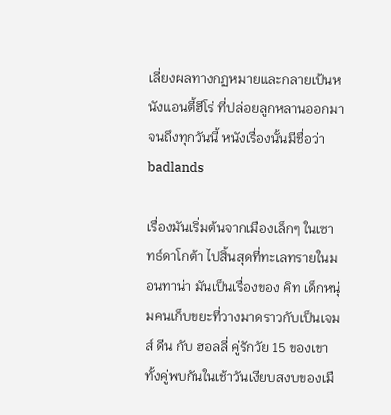เลี่ยงผลทางกฏหมายและกลายเป้นหนังแอนตี้ฮีโร่ ที่ปล่อยลูกหลานออกมาจนถึงทุกวันนี้ หนังเรื่องนั้นมีชื่อว่า badlands

เรื่องมันเริ่มต้นจากเมืองเล็กๆ ในเซาทธ์ดาโกต้า ไปสิ้นสุดที่ทะเลทรายในมอนทาน่า มันเป็นเรื่องของ คิท เด็กหนุ่มคนเก็บขยะที่วางมาดราวกับเป็นเจมส์ ดีน กับ ฮอลลี่ คู่รักวัย 15 ของเขา ทั้งคู่พบกันในเช้าวันเงียบสงบของเมื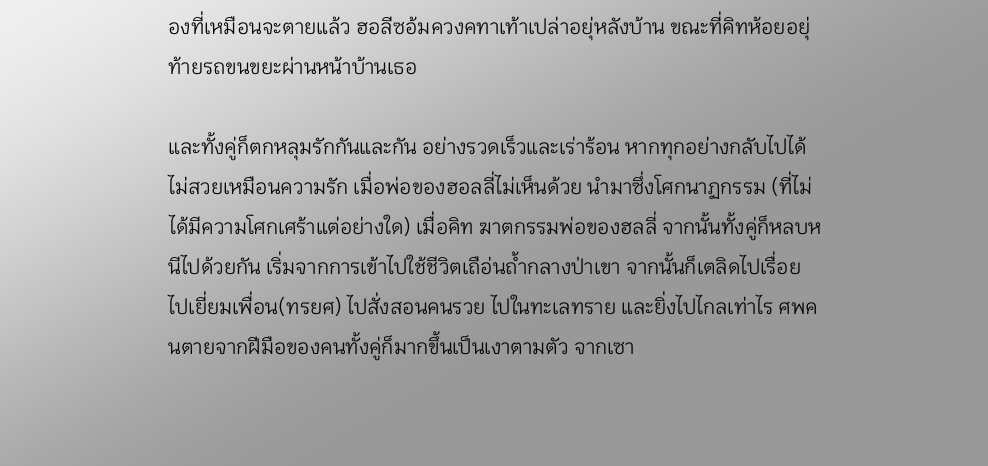องที่เหมือนจะตายแล้ว ฮอลีซอ้มควงคทาเท้าเปล่าอยุ่หลังบ้าน ขณะที่คิทห้อยอยุ่ท้ายรถขนขยะผ่านหน้าบ้านเธอ

และทั้งคู่ก็ตกหลุมรักกันและกัน อย่างรวดเร็วและเร่าร้อน หากทุกอย่างกลับไปได้ไม่สวยเหมือนความรัก เมื่อพ่อของฮอลลี่ไม่เห็นด้วย นำมาซึ่งโศกนาฏกรรม (ที่ไม่ได้มีความโศกเศร้าแต่อย่างใด) เมื่อคิท ฆาตกรรมพ่อของฮลลี่ จากนั้นทั้งคู่ก็หลบหนีไปด้วยกัน เริ่มจากการเข้าไปใช้ชีวิตเถือ่นถ้ำกลางป่าเขา จากนั้นก็เตลิดไปเรื่อย ไปเยี่ยมเพื่อน(ทรยศ) ไปสั่งสอนคนรวย ไปในทะเลทราย และยิ่งไปไกลเท่าไร ศพคนตายจากฝีมือของคนทั้งคู่ก็มากขึ้นเป็นเงาตามตัว จากเซา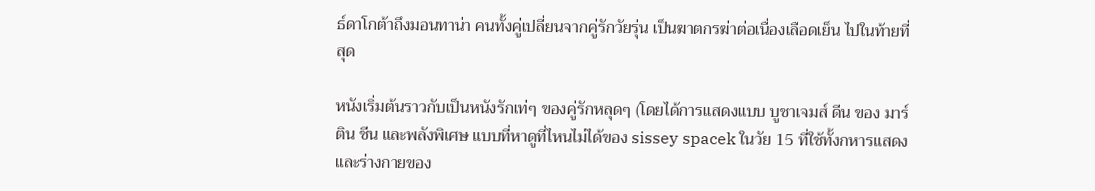ธ์ดาโกต้าถึงมอนทาน่า คนทั้งคู่เปลี่ยนจากคู่รักวัยรุ่น เป็นฆาตกรฆ่าต่อเนื่องเลือดเย็น ไปในท้ายที่สุด

หนังเริ่มต้นราวกับเป็นหนังรักเท่ๆ ของคู่รักหลุดๆ (โดยได้การแสดงแบบ บูชาเจมส์ ดีน ของ มาร์ติน ชีน และพลังพิเศษ แบบที่หาดูที่ไหนไม่ได้ของ sissey spacek ในวัย 15 ที่ใช้ทั้งกหารแสดงและร่างกายของ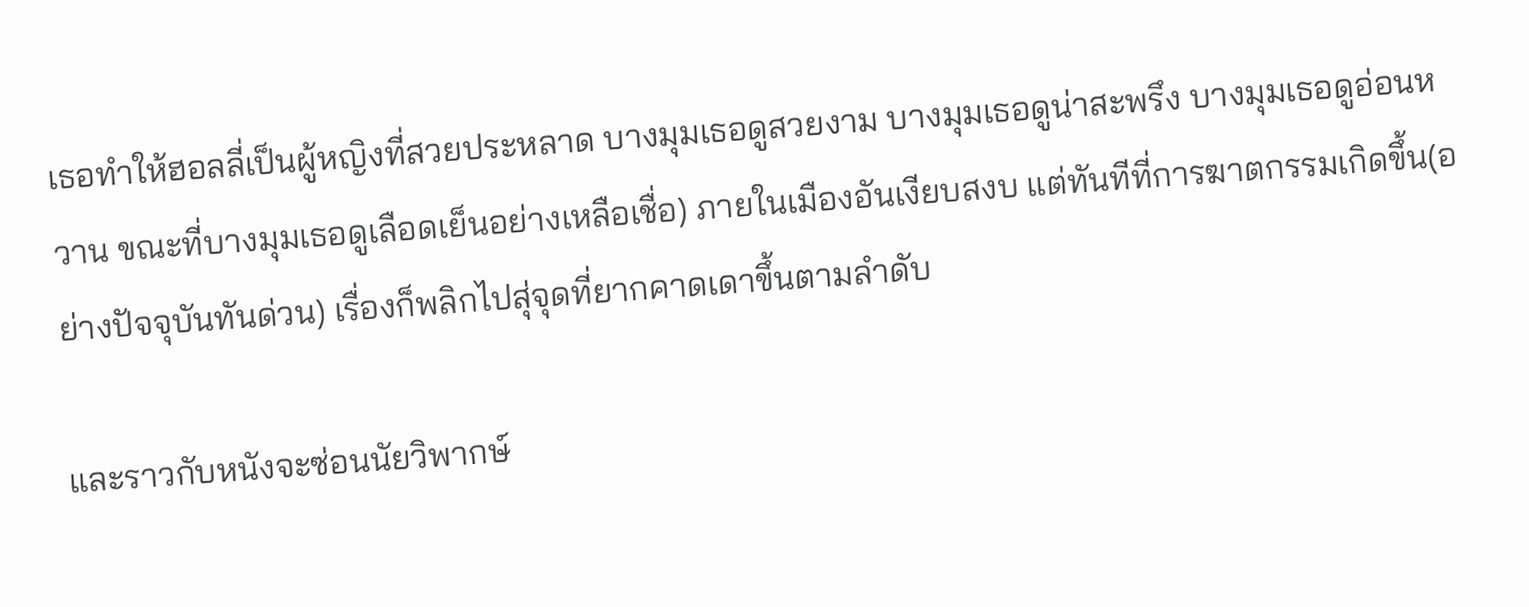เธอทำให้ฮอลลี่เป็นผู้หญิงที่สวยประหลาด บางมุมเธอดูสวยงาม บางมุมเธอดูน่าสะพรึง บางมุมเธอดูอ่อนหวาน ขณะที่บางมุมเธอดูเลือดเย็นอย่างเหลือเชื่อ) ภายในเมืองอันเงียบสงบ แต่ทันทีที่การฆาตกรรมเกิดขึ้น(อย่างปัจจุบันทันด่วน) เรื่องก็พลิกไปสุ่จุดที่ยากคาดเดาขึ้นตามลำดับ

และราวกับหนังจะซ่อนนัยวิพากษ์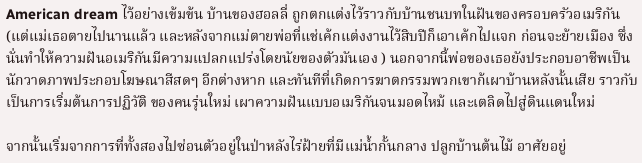American dream ไว้อย่างเข้มข้น บ้านของฮอลลี่ ถูกตกแต่งไว้ราวกับบ้านชนบทในฝันของครอบครัวอเมริกัน (แต่แม่เธอตายไปนานแล้ว และหลังจากแม่ตายพ่อที่แช่เค้กแต่งงานไว้สิบปีก็เอาเค้กไปแจก ก่อนจะย้ายเมือง ซึ่งนั่นทำให้ความฝันอเมริกันมีความแปลกแปร่งโดยนัยของตัวมันเอง ) นอกจากนี้พ่อของเธอยังประกอบอาชีพเป็นนักวาดภาพประกอบโฆษณาสีสดๆ อีกต่างหาก และทันทีที่เกิดการฆาตกรรมพวกเขาก้เผาบ้านหลังนั้นเสีย ราวกับเป็นการเริ่มต้นการปฏิวัติ ของคนรุ่นใหม่ เผาความฝันแบบอเมริกันจนมอดไหม้ และเตลิดไปสู่ดินแดนใหม่

จากนั้นเริ่มจากการที่ทั้งสองไปซ่อนตัวอยู่ในป่าหลังไร่ฝ้ายที่มีแม่น้ำกั้นกลาง ปลูกบ้านต้นไม้ อาศัยอยู่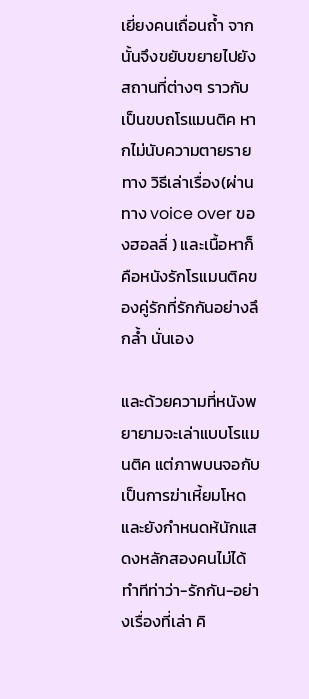เยี่ยงคนเถื่อนถ้ำ จากนั้นจึงขยับขยายไปยังสถานที่ต่างๆ ราวกับเป็นขบถโรแมนติค หากไม่นับความตายรายทาง วิธีเล่าเรื่อง(ผ่านทาง voice over ของฮอลลี่ ) และเนื้อหาก็คือหนังรักโรแมนติคของคู่รักที่รักกันอย่างลึกล้ำ นั่นเอง

และด้วยความที่หนังพยายามจะเล่าแบบโรแมนติค แต่ภาพบนจอกับเป็นการฆ่าเหี้ยมโหด และยังกำหนดห้นักแสดงหลักสองคนไม่ได้ทำทีท่าว่า-รักกัน-อย่างเรื่องที่เล่า คิ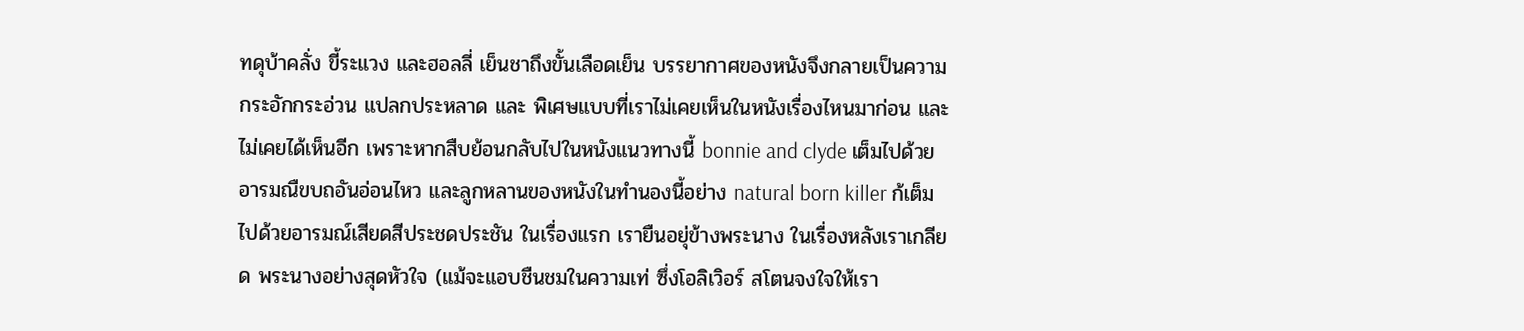ทดุบ้าคลั่ง ขี้ระแวง และฮอลลี่ เย็นชาถึงขั้นเลือดเย็น บรรยากาศของหนังจึงกลายเป็นความกระอักกระอ่วน แปลกประหลาด และ พิเศษแบบที่เราไม่เคยเห็นในหนังเรื่องไหนมาก่อน และไม่เคยได้เห็นอีก เพราะหากสืบย้อนกลับไปในหนังแนวทางนี้ bonnie and clyde เต็มไปด้วยอารมณืขบถอันอ่อนไหว และลูกหลานของหนังในทำนองนี้อย่าง natural born killer ก้เต็มไปด้วยอารมณ์เสียดสีประชดประชัน ในเรื่องแรก เรายืนอยุ่ข้างพระนาง ในเรื่องหลังเราเกลียด พระนางอย่างสุดหัวใจ (แม้จะแอบชืนชมในความเท่ ซึ่งโอลิเวิอร์ สโตนจงใจให้เรา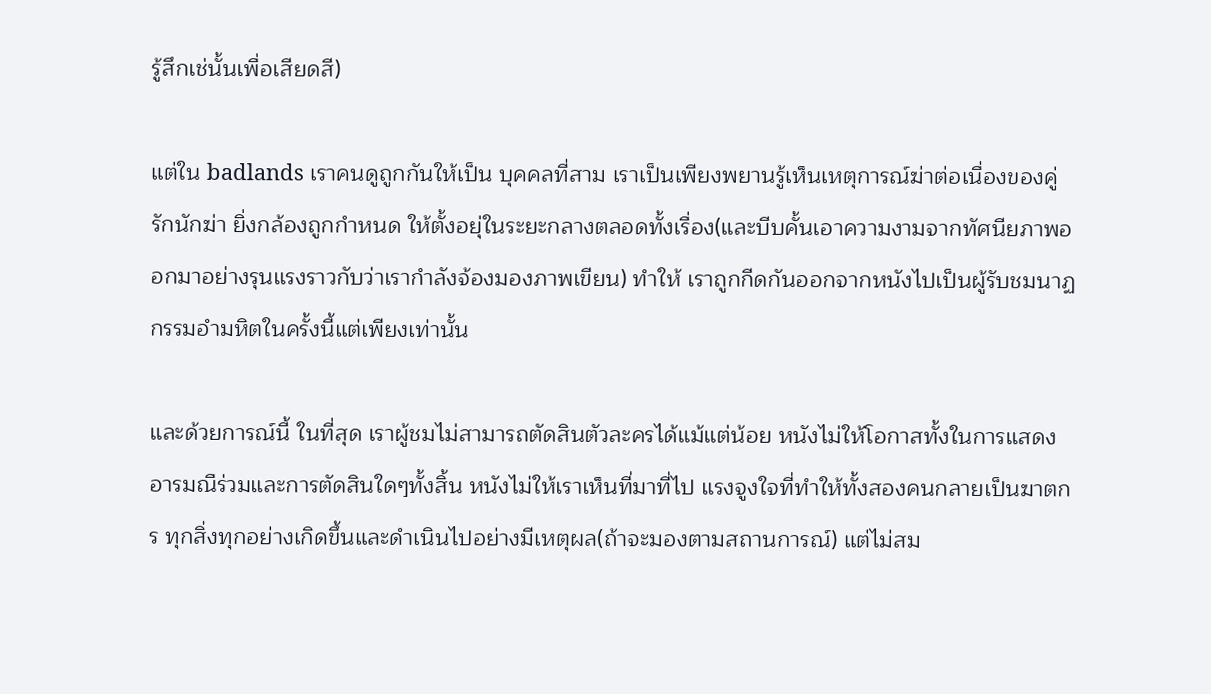รู้สึกเช่นั้นเพื่อเสียดสี)

แต่ใน badlands เราคนดูถูกกันให้เป็น บุคคลที่สาม เราเป็นเพียงพยานรู้เห็นเหตุการณ์ฆ่าต่อเนื่องของคู่รักนักฆ่า ยิ่งกล้องถูกกำหนด ให้ตั้งอยุ่ในระยะกลางตลอดทั้งเรื่อง(และบีบคั้นเอาความงามจากทัศนียภาพออกมาอย่างรุนแรงราวกับว่าเรากำลังจ้องมองภาพเขียน) ทำให้ เราถูกกีดกันออกจากหนังไปเป็นผู้รับชมนาฏกรรมอำมหิตในครั้งนี้แต่เพียงเท่านั้น

และด้วยการณ์นี้ ในที่สุด เราผู้ชมไม่สามารถตัดสินตัวละครได้แม้แต่น้อย หนังไม่ให้โอกาสทั้งในการแสดงอารมณืร่วมและการตัดสินใดๆทั้งสิ้น หนังไม่ให้เราเห็นที่มาที่ไป แรงจูงใจที่ทำให้ทั้งสองคนกลายเป็นฆาตกร ทุกสิ่งทุกอย่างเกิดขึ้นและดำเนินไปอย่างมีเหตุผล(ถ้าจะมองตามสถานการณ์) แต่ไม่สม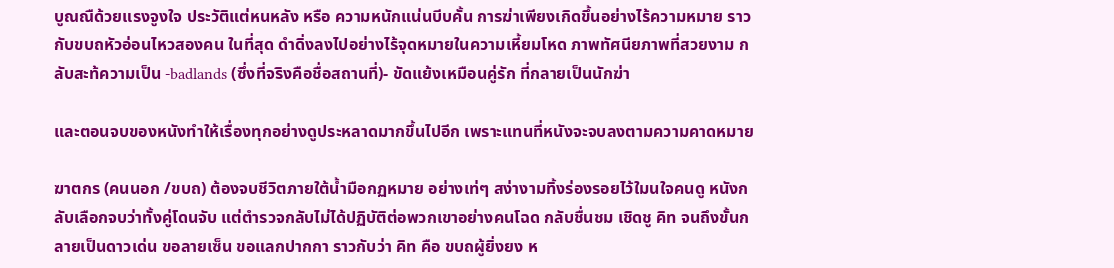บูณณืด้วยแรงจูงใจ ประวัติแต่หนหลัง หรือ ความหนักแน่นบีบคั้น การฆ่าเพียงเกิดขึ้นอย่างไร้ความหมาย ราวกับขบถหัวอ่อนไหวสองคน ในที่สุด ดำดิ่งลงไปอย่างไร้จุดหมายในความเหี้ยมโหด ภาพทัศนียภาพที่สวยงาม กลับสะท้ความเป็น -badlands (ซึ่งที่จริงคือชื่อสถานที่)- ขัดแย้งเหมือนคู่รัก ที่กลายเป็นนักฆ่า

และตอนจบของหนังทำให้เรื่องทุกอย่างดูประหลาดมากขึ้นไปอีก เพราะแทนที่หนังจะจบลงตามความคาดหมาย

ฆาตกร (คนนอก /ขบถ) ต้องจบชีวิตภายใต้น้ำมือกฏหมาย อย่างเท่ๆ สง่างามทิ้งร่องรอยไว้ใมนใจคนดู หนังกลับเลือกจบว่าทั้งคู่โดนจับ แต่ตำรวจกลับไม่ได้ปฏิบัติต่อพวกเขาอย่างคนโฉด กลับชื่นชม เชิดชู คิท จนถึงขั้นกลายเป็นดาวเด่น ขอลายเซ็น ขอแลกปากกา ราวกับว่า คิท คือ ขบถผู้ยิ่งยง ห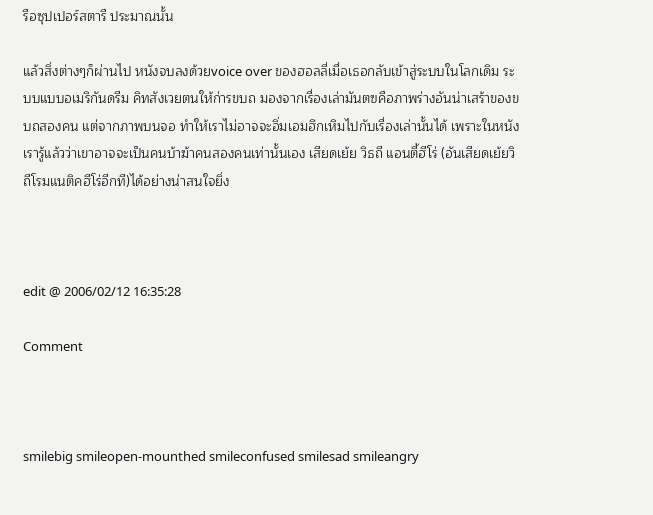รือซุปเปอร์สตารื ประมาณนั้น

แล้วสิ่งต่างๆก็ผ่านไป หนังจบลงด้วยvoice over ของฮอลลี่เมื่อเธอกลับเข้าสู่ระบบในโลกเดิม ระบบแบบอเมริกันดรีม คิทสังเวยตนให้ก่ารขบถ มองจากเรื่องเล่ามันตฃคือภาพร่างอันน่าเสร้าของขบถสองคน แต่จากภาพบนจอ ทำให้เราไม่อาจจะอิ่มเอมฮึกเหิมไปกับเรื่องเล่านั้นได้ เพราะในหนัง เรารู้แล้วว่าเขาอาจจะเป็นคนบ้าฆ้าคนสองคนเท่านั้นเอง เสียดเย้ย วิธถี แอนตี้ฮีโร่ (อันเสียดเย้ยวิถีโรมแนติคฮีโร่อีกที)ได้อย่างน่าสนใจยิ่ง



edit @ 2006/02/12 16:35:28

Comment



smilebig smileopen-mounthed smileconfused smilesad smileangry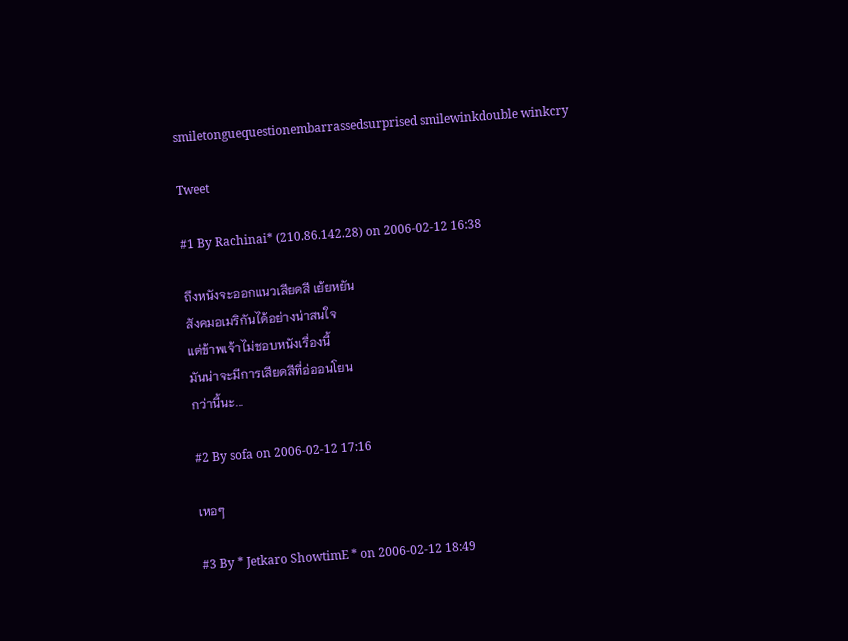smiletonguequestionembarrassedsurprised smilewinkdouble winkcry

Tweet

#1 By Rachinai* (210.86.142.28) on 2006-02-12 16:38

ถึงหนังจะออกแนวเสียดสี เย้ยหยัน
สังคมอเมริกันได้อย่างน่าสนใจ
แต่ข้าพเจ้าไม่ชอบหนังเรื่องนี้
มันน่าจะมีการเสียดสีที่อ่ออนโยน
กว่านี้นะ...

#2 By sofa on 2006-02-12 17:16

เหอๆ

#3 By * Jetkaro ShowtimE * on 2006-02-12 18:49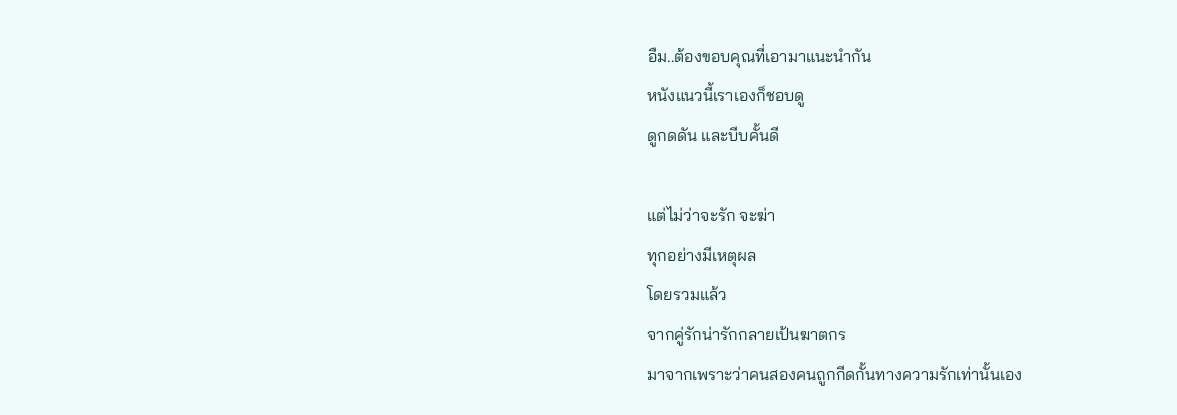อืม..ต้องขอบคุณที่เอามาแนะนำกัน
หนังแนวนี้เราเองก็ชอบดู
ดูกดดัน และบีบคั้นดี

แต่ไม่ว่าจะรัก จะฆ่า
ทุกอย่างมีเหตุผล
โดยรวมแล้ว
จากคู่รักน่ารักกลายเป้นฆาตกร
มาจากเพราะว่าคนสองคนถูกกีดกั้นทางความรักเท่านั้นเอง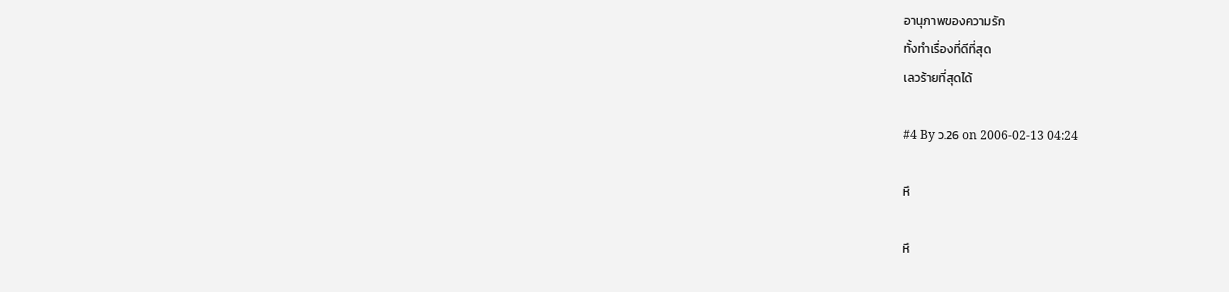อานุภาพของความรัก
ทั้งทำเรื่องที่ดีที่สุด
เลวร้ายที่สุดได้

#4 By ว.26 on 2006-02-13 04:24

หึ

หึ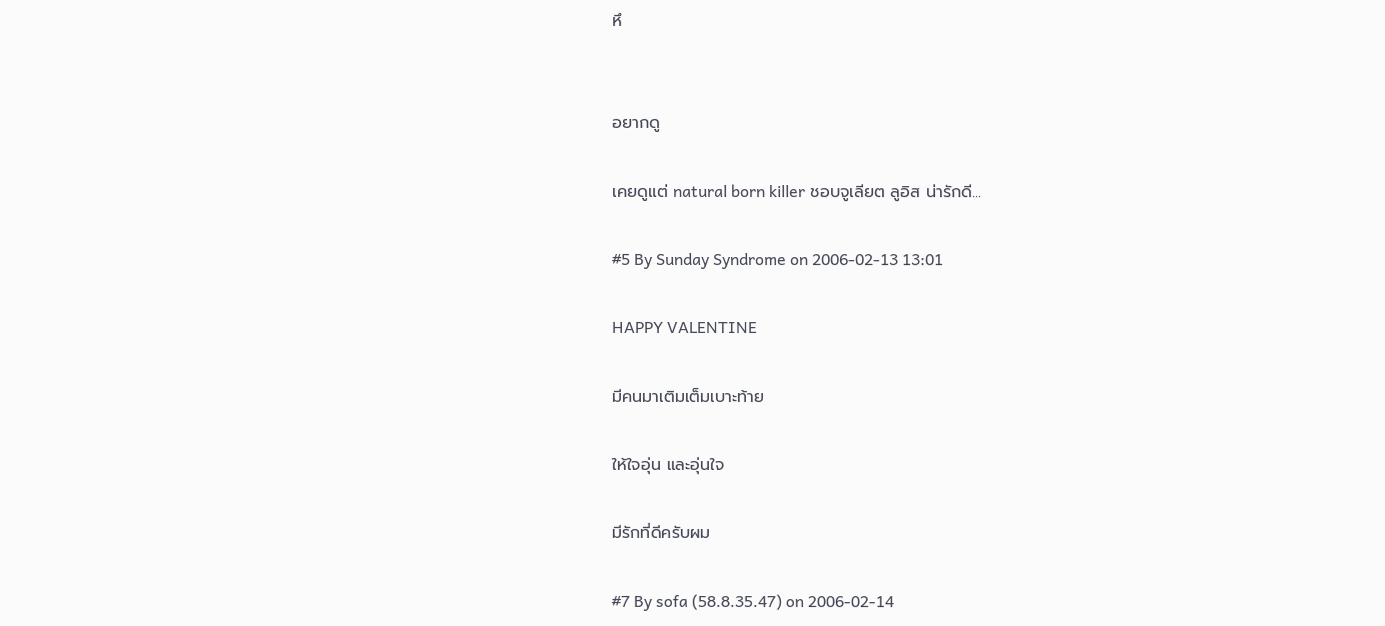หึ


อยากดู

เคยดูแต่ natural born killer ชอบจูเลียต ลูอิส น่ารักดี...

#5 By Sunday Syndrome on 2006-02-13 13:01

HAPPY VALENTINE

มีคนมาเติมเต็มเบาะท้าย

ให้ใจอุ่น และอุ่นใจ

มีรักที่ดีครับผม

#7 By sofa (58.8.35.47) on 2006-02-14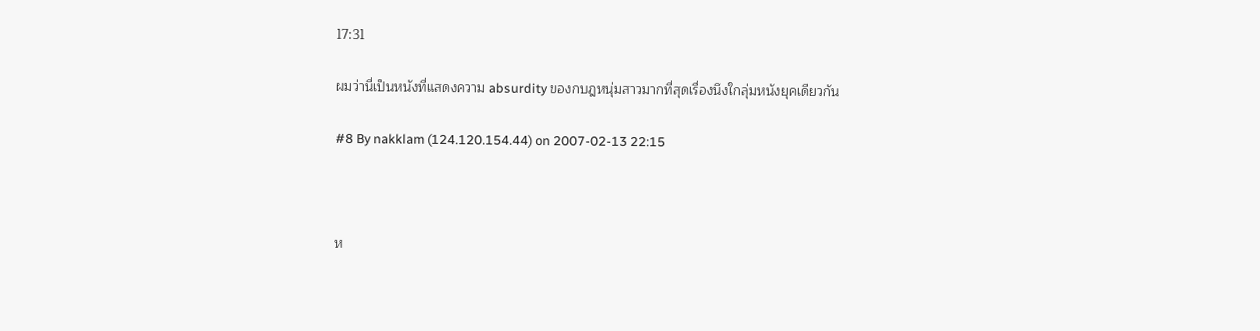17:31

ผมว่านี่เป็นหนังที่แสดงความ absurdity ของกบฎหนุ่มสาวมากที่สุดเรื่องนึงใกลุ่มหนังยุคเดียวกัน

#8 By nakklam (124.120.154.44) on 2007-02-13 22:15



ห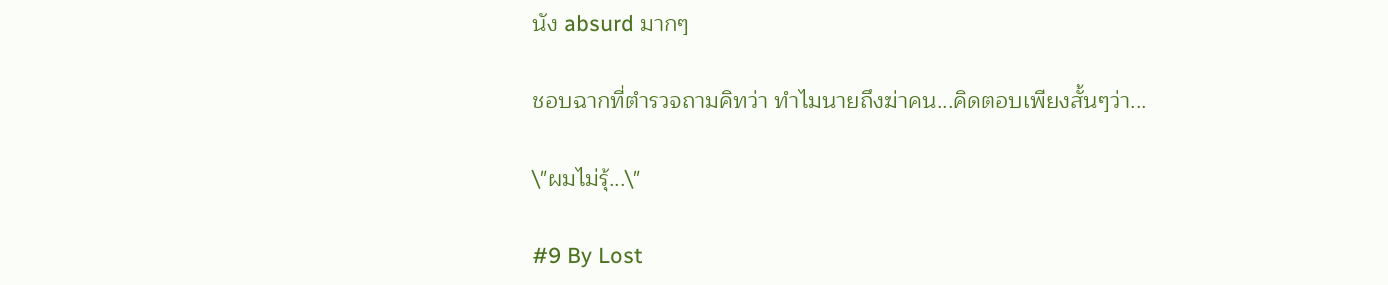นัง absurd มากๆ

ชอบฉากที่ตำรวจถามคิทว่า ทำไมนายถึงฆ่าคน...คิดตอบเพียงสั้นๆว่า...

\"ผมไม่รุ้...\"

#9 By Lost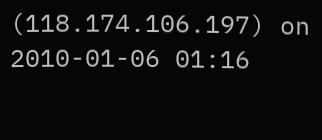(118.174.106.197) on 2010-01-06 01:16